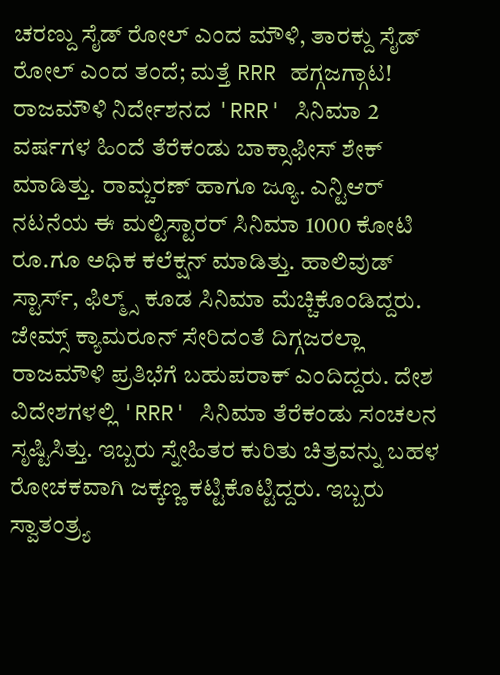ಚರಣ್ದು ಸೈಡ್ ರೋಲ್ ಎಂದ ಮೌಳಿ, ತಾರಕ್ದು ಸೈಡ್ ರೋಲ್ ಎಂದ ತಂದೆ; ಮತ್ತೆ RRR ಹಗ್ಗಜಗ್ಗಾಟ!
ರಾಜಮೌಳಿ ನಿರ್ದೇಶನದ 'RRR' ಸಿನಿಮಾ 2 ವರ್ಷಗಳ ಹಿಂದೆ ತೆರೆಕಂಡು ಬಾಕ್ಸಾಫೀಸ್ ಶೇಕ್ ಮಾಡಿತ್ತು. ರಾಮ್ಚರಣ್ ಹಾಗೂ ಜ್ಯೂ. ಎನ್ಟಿಆರ್ ನಟನೆಯ ಈ ಮಲ್ಟಿಸ್ಟಾರರ್ ಸಿನಿಮಾ 1000 ಕೋಟಿ ರೂ.ಗೂ ಅಧಿಕ ಕಲೆಕ್ಷನ್ ಮಾಡಿತ್ತು. ಹಾಲಿವುಡ್ ಸ್ಟಾರ್ಸ್, ಫಿಲ್ಮ್ಸ್ ಕೂಡ ಸಿನಿಮಾ ಮೆಚ್ಚಿಕೊಂಡಿದ್ದರು.
ಜೇಮ್ಸ್ ಕ್ಯಾಮರೂನ್ ಸೇರಿದಂತೆ ದಿಗ್ಗಜರಲ್ಲಾ ರಾಜಮೌಳಿ ಪ್ರತಿಭೆಗೆ ಬಹುಪರಾಕ್ ಎಂದಿದ್ದರು. ದೇಶ ವಿದೇಶಗಳಲ್ಲಿ 'RRR' ಸಿನಿಮಾ ತೆರೆಕಂಡು ಸಂಚಲನ ಸೃಷ್ಟಿಸಿತ್ತು. ಇಬ್ಬರು ಸ್ನೇಹಿತರ ಕುರಿತು ಚಿತ್ರವನ್ನು ಬಹಳ ರೋಚಕವಾಗಿ ಜಕ್ಕಣ್ಣ ಕಟ್ಟಿಕೊಟ್ಟಿದ್ದರು. ಇಬ್ಬರು ಸ್ವಾತಂತ್ರ್ಯ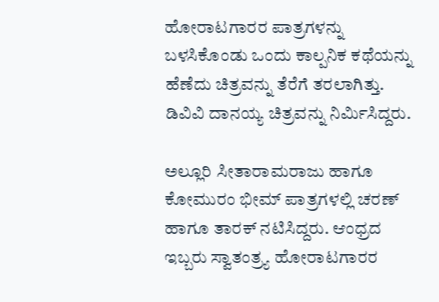ಹೋರಾಟಗಾರರ ಪಾತ್ರಗಳನ್ನು ಬಳಸಿಕೊಂಡು ಒಂದು ಕಾಲ್ಪನಿಕ ಕಥೆಯನ್ನು ಹೆಣೆದು ಚಿತ್ರವನ್ನು ತೆರೆಗೆ ತರಲಾಗಿತ್ತು. ಡಿವಿವಿ ದಾನಯ್ಯ ಚಿತ್ರವನ್ನು ನಿರ್ಮಿಸಿದ್ದರು.

ಅಲ್ಲೂರಿ ಸೀತಾರಾಮರಾಜು ಹಾಗೂ ಕೋಮುರಂ ಭೀಮ್ ಪಾತ್ರಗಳಲ್ಲಿ ಚರಣ್ ಹಾಗೂ ತಾರಕ್ ನಟಿಸಿದ್ದರು. ಆಂಧ್ರದ ಇಬ್ಬರು ಸ್ವಾತಂತ್ರ್ಯ ಹೋರಾಟಗಾರರ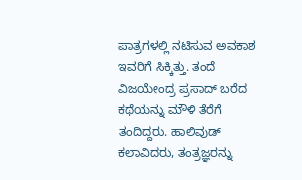ಪಾತ್ರಗಳಲ್ಲಿ ನಟಿಸುವ ಅವಕಾಶ ಇವರಿಗೆ ಸಿಕ್ಕಿತ್ತು. ತಂದೆ ವಿಜಯೇಂದ್ರ ಪ್ರಸಾದ್ ಬರೆದ ಕಥೆಯನ್ನು ಮೌಳಿ ತೆರೆಗೆ ತಂದಿದ್ದರು. ಹಾಲಿವುಡ್ ಕಲಾವಿದರು, ತಂತ್ರಜ್ಞರನ್ನು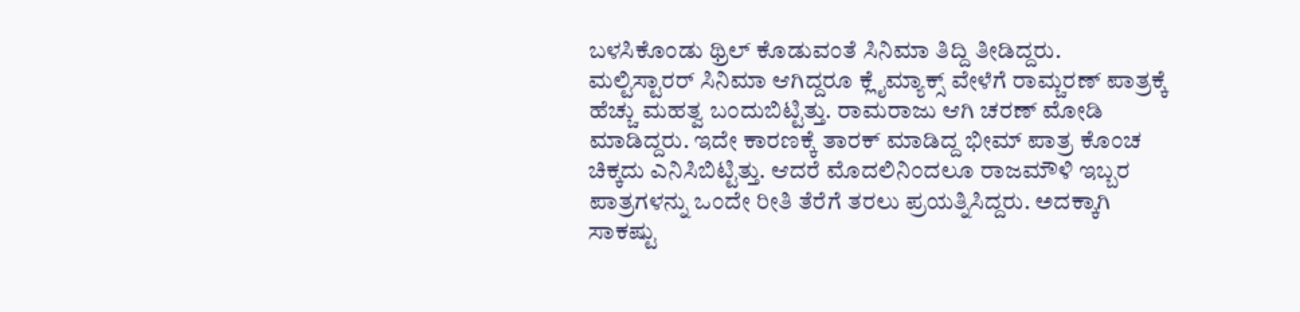ಬಳಸಿಕೊಂಡು ಥ್ರಿಲ್ ಕೊಡುವಂತೆ ಸಿನಿಮಾ ತಿದ್ದಿ ತೀಡಿದ್ದರು.
ಮಲ್ಟಿಸ್ಟಾರರ್ ಸಿನಿಮಾ ಆಗಿದ್ದರೂ ಕ್ಲೈಮ್ಯಾಕ್ಸ್ ವೇಳೆಗೆ ರಾಮ್ಚರಣ್ ಪಾತ್ರಕ್ಕೆ ಹೆಚ್ಚು ಮಹತ್ವ ಬಂದುಬಿಟ್ಟಿತ್ತು. ರಾಮರಾಜು ಆಗಿ ಚರಣ್ ಮೋಡಿ ಮಾಡಿದ್ದರು. ಇದೇ ಕಾರಣಕ್ಕೆ ತಾರಕ್ ಮಾಡಿದ್ದ ಭೀಮ್ ಪಾತ್ರ ಕೊಂಚ ಚಿಕ್ಕದು ಎನಿಸಿಬಿಟ್ಟಿತ್ತು. ಆದರೆ ಮೊದಲಿನಿಂದಲೂ ರಾಜಮೌಳಿ ಇಬ್ಬರ ಪಾತ್ರಗಳನ್ನು ಒಂದೇ ರೀತಿ ತೆರೆಗೆ ತರಲು ಪ್ರಯತ್ನಿಸಿದ್ದರು. ಅದಕ್ಕಾಗಿ ಸಾಕಷ್ಟು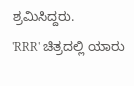ಶ್ರಮಿಸಿದ್ದರು.
'RRR' ಚಿತ್ರದಲ್ಲಿ ಯಾರು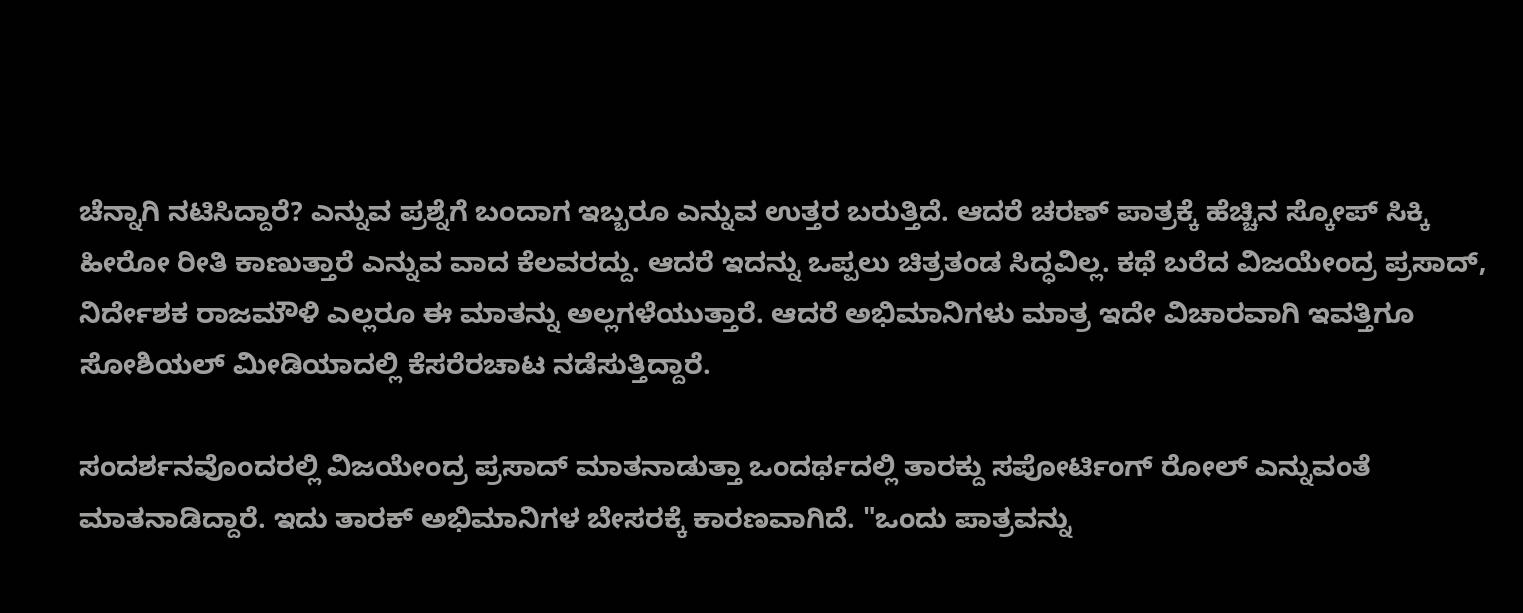ಚೆನ್ನಾಗಿ ನಟಿಸಿದ್ದಾರೆ? ಎನ್ನುವ ಪ್ರಶ್ನೆಗೆ ಬಂದಾಗ ಇಬ್ಬರೂ ಎನ್ನುವ ಉತ್ತರ ಬರುತ್ತಿದೆ. ಆದರೆ ಚರಣ್ ಪಾತ್ರಕ್ಕೆ ಹೆಚ್ಚಿನ ಸ್ಕೋಪ್ ಸಿಕ್ಕಿ ಹೀರೋ ರೀತಿ ಕಾಣುತ್ತಾರೆ ಎನ್ನುವ ವಾದ ಕೆಲವರದ್ದು. ಆದರೆ ಇದನ್ನು ಒಪ್ಪಲು ಚಿತ್ರತಂಡ ಸಿದ್ಧವಿಲ್ಲ. ಕಥೆ ಬರೆದ ವಿಜಯೇಂದ್ರ ಪ್ರಸಾದ್, ನಿರ್ದೇಶಕ ರಾಜಮೌಳಿ ಎಲ್ಲರೂ ಈ ಮಾತನ್ನು ಅಲ್ಲಗಳೆಯುತ್ತಾರೆ. ಆದರೆ ಅಭಿಮಾನಿಗಳು ಮಾತ್ರ ಇದೇ ವಿಚಾರವಾಗಿ ಇವತ್ತಿಗೂ ಸೋಶಿಯಲ್ ಮೀಡಿಯಾದಲ್ಲಿ ಕೆಸರೆರಚಾಟ ನಡೆಸುತ್ತಿದ್ದಾರೆ.

ಸಂದರ್ಶನವೊಂದರಲ್ಲಿ ವಿಜಯೇಂದ್ರ ಪ್ರಸಾದ್ ಮಾತನಾಡುತ್ತಾ ಒಂದರ್ಥದಲ್ಲಿ ತಾರಕ್ದು ಸಪೋರ್ಟಿಂಗ್ ರೋಲ್ ಎನ್ನುವಂತೆ ಮಾತನಾಡಿದ್ದಾರೆ. ಇದು ತಾರಕ್ ಅಭಿಮಾನಿಗಳ ಬೇಸರಕ್ಕೆ ಕಾರಣವಾಗಿದೆ. "ಒಂದು ಪಾತ್ರವನ್ನು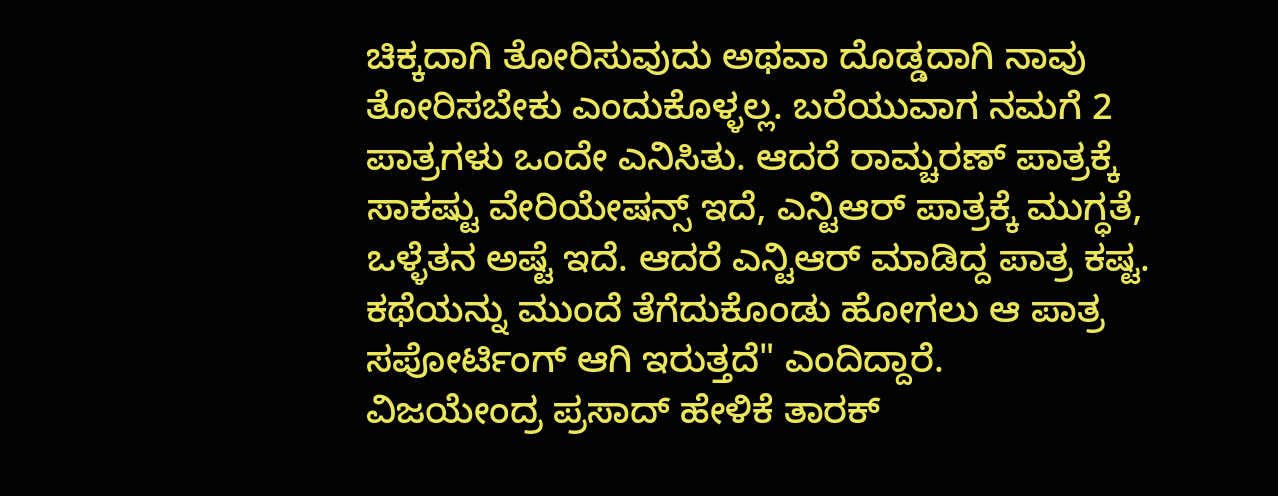ಚಿಕ್ಕದಾಗಿ ತೋರಿಸುವುದು ಅಥವಾ ದೊಡ್ಡದಾಗಿ ನಾವು ತೋರಿಸಬೇಕು ಎಂದುಕೊಳ್ಳಲ್ಲ. ಬರೆಯುವಾಗ ನಮಗೆ 2 ಪಾತ್ರಗಳು ಒಂದೇ ಎನಿಸಿತು. ಆದರೆ ರಾಮ್ಚರಣ್ ಪಾತ್ರಕ್ಕೆ ಸಾಕಷ್ಟು ವೇರಿಯೇಷನ್ಸ್ ಇದೆ, ಎನ್ಟಿಆರ್ ಪಾತ್ರಕ್ಕೆ ಮುಗ್ಧತೆ, ಒಳ್ಳೆತನ ಅಷ್ಟೆ ಇದೆ. ಆದರೆ ಎನ್ಟಿಆರ್ ಮಾಡಿದ್ದ ಪಾತ್ರ ಕಷ್ಟ. ಕಥೆಯನ್ನು ಮುಂದೆ ತೆಗೆದುಕೊಂಡು ಹೋಗಲು ಆ ಪಾತ್ರ ಸಪೋರ್ಟಿಂಗ್ ಆಗಿ ಇರುತ್ತದೆ" ಎಂದಿದ್ದಾರೆ.
ವಿಜಯೇಂದ್ರ ಪ್ರಸಾದ್ ಹೇಳಿಕೆ ತಾರಕ್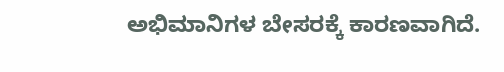ಅಭಿಮಾನಿಗಳ ಬೇಸರಕ್ಕೆ ಕಾರಣವಾಗಿದೆ.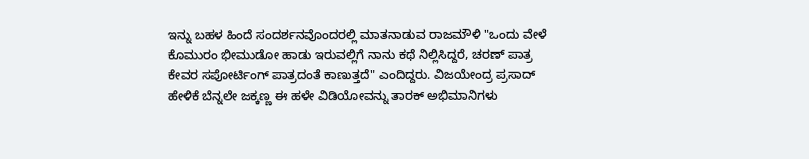ಇನ್ನು ಬಹಳ ಹಿಂದೆ ಸಂದರ್ಶನವೊಂದರಲ್ಲಿ ಮಾತನಾಡುವ ರಾಜಮೌಳಿ "ಒಂದು ವೇಳೆ ಕೊಮುರಂ ಭೀಮುಡೋ ಹಾಡು ಇರುವಲ್ಲಿಗೆ ನಾನು ಕಥೆ ನಿಲ್ಲಿಸಿದ್ದರೆ, ಚರಣ್ ಪಾತ್ರ ಕೇವರ ಸಪೋರ್ಟಿಂಗ್ ಪಾತ್ರದಂತೆ ಕಾಣುತ್ತದೆ" ಎಂದಿದ್ದರು. ವಿಜಯೇಂದ್ರ ಪ್ರಸಾದ್ ಹೇಳಿಕೆ ಬೆನ್ನಲೇ ಜಕ್ಕಣ್ಣ ಈ ಹಳೇ ವಿಡಿಯೋವನ್ನು ತಾರಕ್ ಅಭಿಮಾನಿಗಳು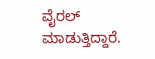ವೈರಲ್ ಮಾಡುತ್ತಿದ್ದಾರೆ.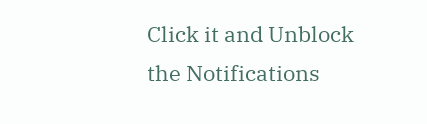Click it and Unblock the Notifications